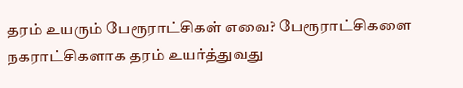தரம் உயரும் பேரூராட்சிகள் எவை? பேரூராட்சிகளை நகராட்சிகளாக தரம் உயர்த்துவது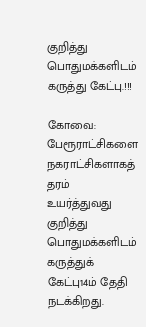குறித்து பொதுமக்களிடம் கருத்து கேட்பு.!!!

கோவை: பேரூராட்சிகளை நகராட்சிகளாகத் தரம் உயர்த்துவது குறித்து பொதுமக்களிடம் கருத்துக் கேட்பு14ம் தேதி நடக்கிறது.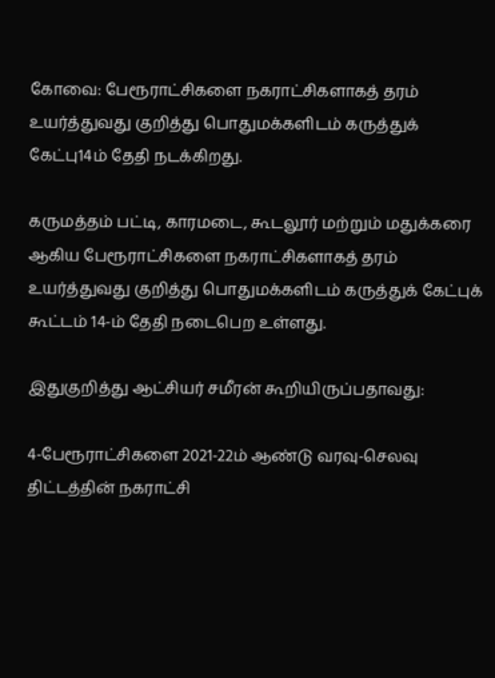கோவை: பேரூராட்சிகளை நகராட்சிகளாகத் தரம் உயர்த்துவது குறித்து பொதுமக்களிடம் கருத்துக் கேட்பு14ம் தேதி நடக்கிறது.

கருமத்தம் பட்டி, காரமடை, கூடலூர் மற்றும் மதுக்கரை ஆகிய பேரூராட்சிகளை நகராட்சிகளாகத் தரம் உயர்த்துவது குறித்து பொதுமக்களிடம் கருத்துக் கேட்புக் கூட்டம் 14-ம் தேதி நடைபெற உள்ளது.

இதுகுறித்து ஆட்சியர் சமீரன் கூறியிருப்பதாவது:

4-பேரூராட்சிகளை 2021-22ம் ஆண்டு வரவு-செலவு திட்டத்தின் நகராட்சி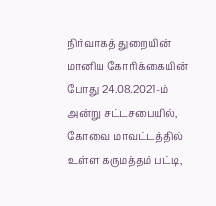நிர்வாகத் துறையின் மானிய கோரிக்கையின் போது 24.08.2021-ம் அன்று சட்டசபையில், கோவை மாவட்டத்தில் உள்ள கருமத்தம் பட்டி,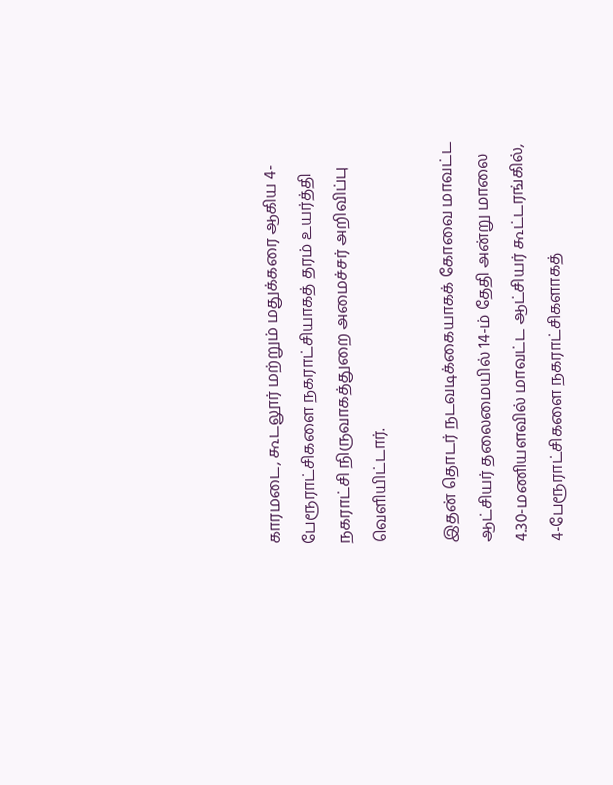காரமடை, கூடலூர் மற்றும் மதுக்கரை ஆகிய 4- பேரூராட்சிகளை நகராட்சியாகத் தரம் உயர்த்தி நகராட்சி நிருவாகத்துறை அமைச்சர் அறிவிப்பு வெளியிட்டார்.

இதன் தொடர் நடவடிக்கையாகக் கோவை மாவட்ட ஆட்சியர் தலைமையில் 14-ம் தேதி அன்று மாலை 4.30-மணியளவில் மாவட்ட ஆட்சியர் கூட்டரங்கில், 4-பேரூராட்சிகளை நகராட்சிகளாகத்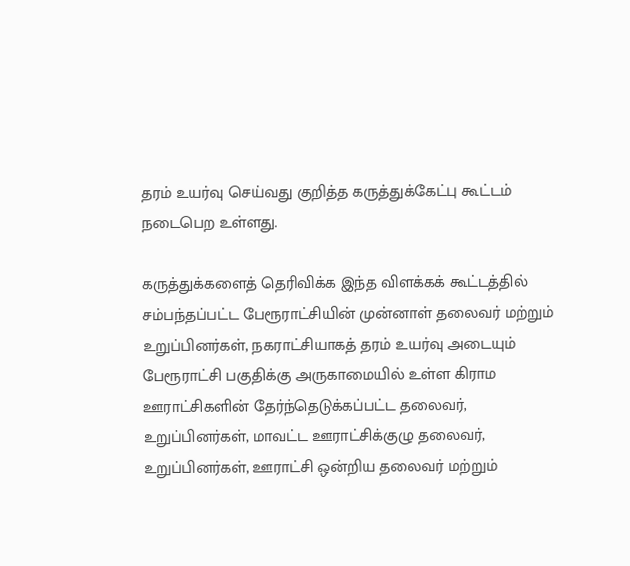தரம் உயர்வு செய்வது குறித்த கருத்துக்கேட்பு கூட்டம் நடைபெற உள்ளது.

கருத்துக்களைத் தெரிவிக்க இந்த விளக்கக் கூட்டத்தில் சம்பந்தப்பட்ட பேரூராட்சியின் முன்னாள் தலைவர் மற்றும் உறுப்பினர்கள், நகராட்சியாகத் தரம் உயர்வு அடையும் பேரூராட்சி பகுதிக்கு அருகாமையில் உள்ள கிராம ஊராட்சிகளின் தேர்ந்தெடுக்கப்பட்ட தலைவர், உறுப்பினர்கள், மாவட்ட ஊராட்சிக்குழு தலைவர், உறுப்பினர்கள், ஊராட்சி ஒன்றிய தலைவர் மற்றும்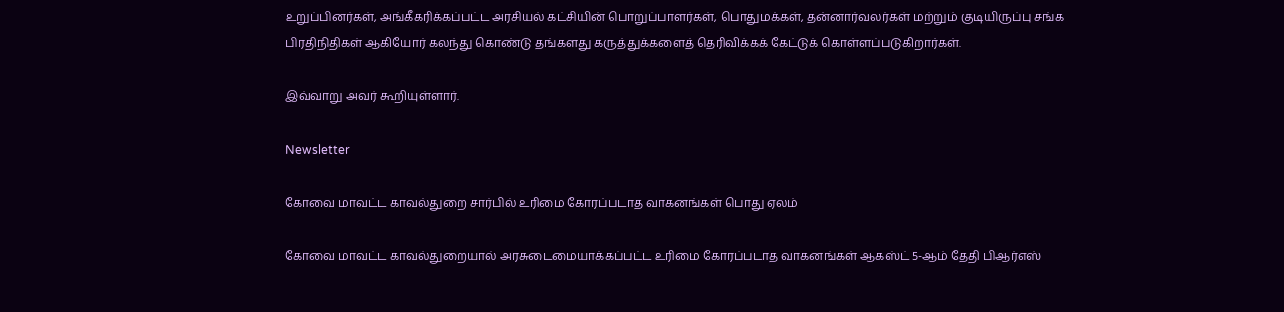உறுப்பினர்கள், அங்கீகரிக்கப்பட்ட அரசியல் கட்சியின் பொறுப்பாளர்கள், பொதுமக்கள், தன்னார்வலர்கள் மற்றும் குடியிருப்பு சங்க பிரதிநிதிகள் ஆகியோர் கலந்து கொண்டு தங்களது கருத்துக்களைத் தெரிவிக்கக் கேட்டுக் கொள்ளப்படுகிறார்கள்.

இவ்வாறு அவர் கூறியுள்ளார்.

Newsletter

கோவை மாவட்ட காவல்துறை சார்பில் உரிமை கோரப்படாத வாகனங்கள் பொது ஏலம்

கோவை மாவட்ட காவல்துறையால் அரசுடைமையாக்கப்பட்ட உரிமை கோரப்படாத வாகனங்கள் ஆகஸ்ட் 5-ஆம் தேதி பிஆர்எஸ்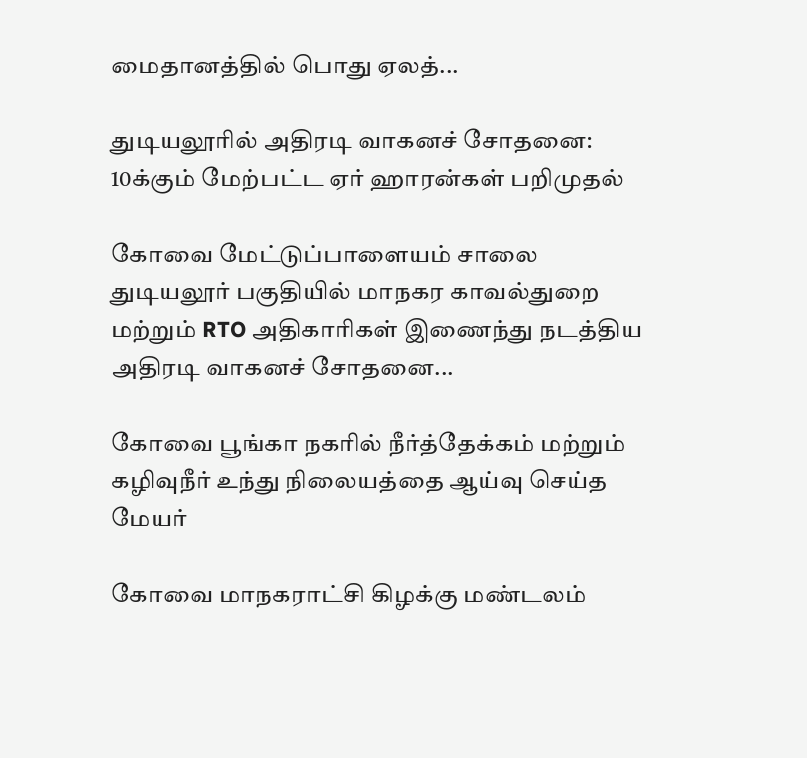மைதானத்தில் பொது ஏலத்...

துடியலூரில் அதிரடி வாகனச் சோதனை: 10க்கும் மேற்பட்ட ஏர் ஹாரன்கள் பறிமுதல்

கோவை மேட்டுப்பாளையம் சாலை துடியலூர் பகுதியில் மாநகர காவல்துறை மற்றும் RTO அதிகாரிகள் இணைந்து நடத்திய அதிரடி வாகனச் சோதனை...

கோவை பூங்கா நகரில் நீர்த்தேக்கம் மற்றும் கழிவுநீர் உந்து நிலையத்தை ஆய்வு செய்த மேயர்

கோவை மாநகராட்சி கிழக்கு மண்டலம்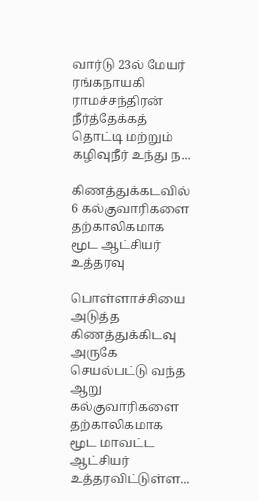வார்டு 23ல் மேயர் ரங்கநாயகி ராமச்சந்திரன் நீர்த்தேக்கத் தொட்டி மற்றும் கழிவுநீர் உந்து ந...

கிணத்துக்கடவில் 6 கல்குவாரிகளை தற்காலிகமாக மூட ஆட்சியர் உத்தரவு

பொள்ளாச்சியை அடுத்த கிணத்துக்கிடவு அருகே செயல்பட்டு வந்த ஆறு கல்குவாரிகளை தற்காலிகமாக மூட மாவட்ட ஆட்சியர் உத்தரவிட்டுள்ள...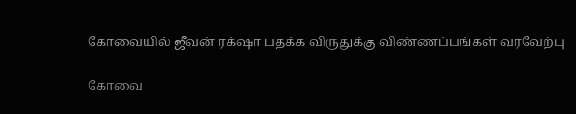கோவையில் ஜீவன் ரக்‌ஷா பதக்க விருதுக்கு விண்ணப்பங்கள் வரவேற்பு

கோவை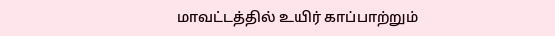மாவட்டத்தில் உயிர் காப்பாற்றும்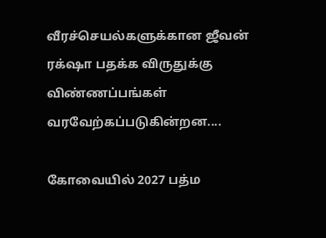வீரச்செயல்களுக்கான ஜீவன் ரக்‌ஷா பதக்க விருதுக்கு விண்ணப்பங்கள் வரவேற்கப்படுகின்றன....

கோவையில் 2027 பத்ம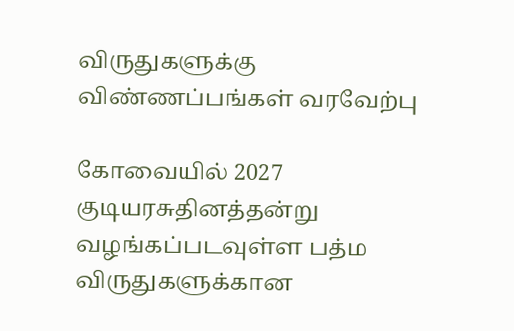விருதுகளுக்கு விண்ணப்பங்கள் வரவேற்பு

கோவையில் 2027 குடியரசுதினத்தன்று வழங்கப்படவுள்ள பத்ம விருதுகளுக்கான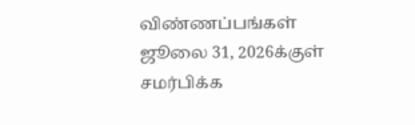விண்ணப்பங்கள் ஜூலை 31, 2026க்குள் சமர்பிக்க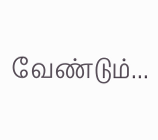வேண்டும்...